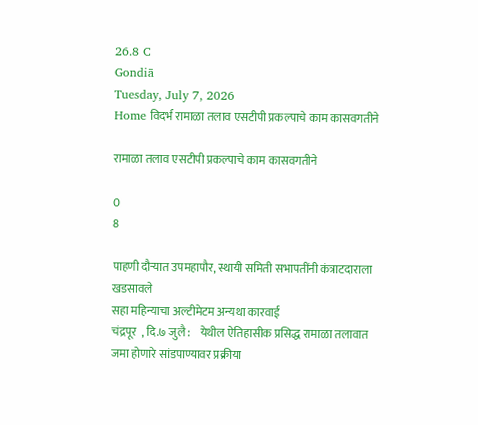26.8 C
Gondiā
Tuesday, July 7, 2026
Home विदर्भ रामाळा तलाव एसटीपी प्रकल्पाचे काम कासवगतीने

रामाळा तलाव एसटीपी प्रकल्पाचे काम कासवगतीने

0
8

पाहणी दौर्‍यात उपमहापौर, स्थायी समिती सभापतींनी कंत्राटदाराला खडसावले
सहा महिन्याचा अल्टीमेटम अन्यथा कारवाई
चंद्रपूर  , दि.७ जुलै :    येथील ऐतिहासीक प्रसिद्ध रामाळा तलावात जमा होणारे सांडपाण्यावर प्रक्रीया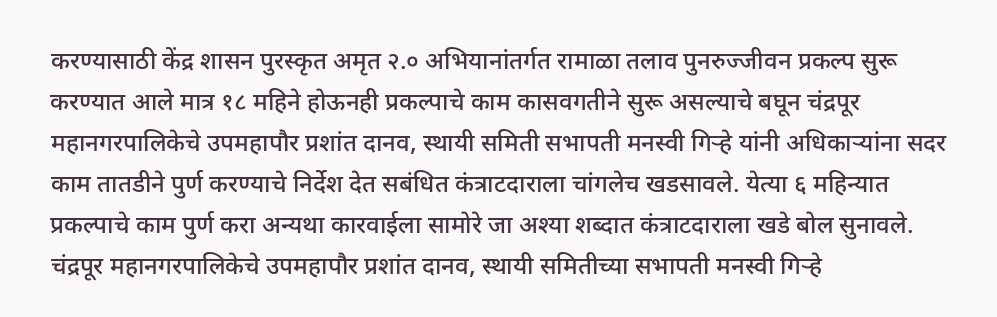करण्यासाठी केंद्र शासन पुरस्कृत अमृत २.० अभियानांतर्गत रामाळा तलाव पुनरुज्जीवन प्रकल्प सुरू करण्यात आले मात्र १८ महिने होऊनही प्रकल्पाचे काम कासवगतीने सुरू असल्याचे बघून चंद्रपूर महानगरपालिकेचे उपमहापौर प्रशांत दानव, स्थायी समिती सभापती मनस्वी गिर्‍हे यांनी अधिकार्‍यांना सदर काम तातडीने पुर्ण करण्याचे निर्देश देत सबंधित कंत्राटदाराला चांगलेच खडसावले. येत्या ६ महिन्यात प्रकल्पाचे काम पुर्ण करा अन्यथा कारवाईला सामोरे जा अश्या शब्दात कंत्राटदाराला खडे बोल सुनावले.
चंद्रपूर महानगरपालिकेचे उपमहापौर प्रशांत दानव, स्थायी समितीच्या सभापती मनस्वी गिर्‍हे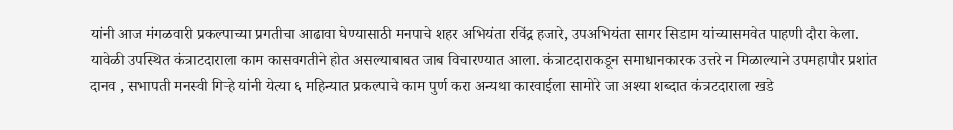यांनी आज मंगळवारी प्रकल्पाच्या प्रगतीचा आढावा घेण्यासाठी मनपाचे शहर अभियंता रविंद्र हजारे, उपअभियंता सागर सिडाम यांच्यासमवेत पाहणी दौरा केला. यावेळी उपस्थित कंत्राटदाराला काम कासवगतीने होत असल्याबाबत जाब विचारण्यात आला. कंत्राटदाराकडून समाधानकारक उत्तरे न मिळाल्याने उपमहापौर प्रशांत दानव , सभापती मनस्वी गिर्‍हे यांनी येत्या ६ महिन्यात प्रकल्पाचे काम पुर्ण करा अन्यथा कारवाईला सामोरे जा अश्या शब्दात कंत्रटदाराला खडे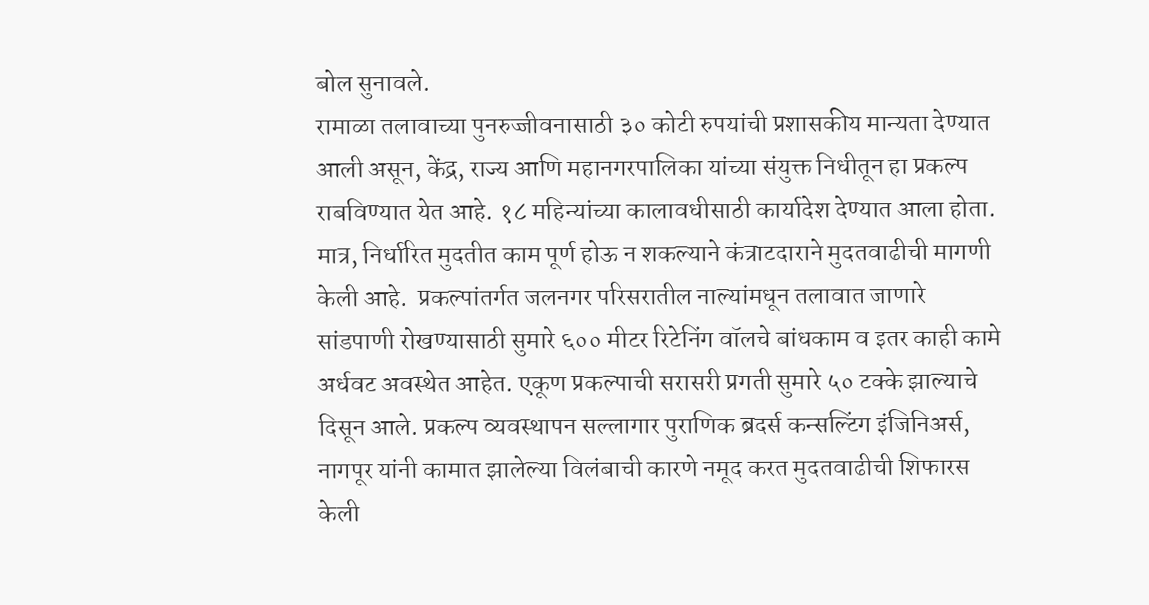बोल सुनावले.
रामाळा तलावाच्या पुनरुज्जीवनासाठी ३० कोटी रुपयांची प्रशासकीय मान्यता देण्यात आली असून, केंद्र, राज्य आणि महानगरपालिका यांच्या संयुक्त निधीतून हा प्रकल्प राबविण्यात येत आहे. १८ महिन्यांच्या कालावधीसाठी कार्यादेश देण्यात आला होता. मात्र, निर्धारित मुदतीत काम पूर्ण होऊ न शकल्याने कंत्राटदाराने मुदतवाढीची मागणी केली आहे.  प्रकल्पांतर्गत जलनगर परिसरातील नाल्यांमधून तलावात जाणारे सांडपाणी रोखण्यासाठी सुमारे ६०० मीटर रिटेनिंग वॉलचे बांधकाम व इतर काही कामे अर्धवट अवस्थेत आहेत. एकूण प्रकल्पाची सरासरी प्रगती सुमारे ५० टक्के झाल्याचे दिसून आले. प्रकल्प व्यवस्थापन सल्लागार पुराणिक ब्रदर्स कन्सल्टिंग इंजिनिअर्स, नागपूर यांनी कामात झालेल्या विलंबाची कारणे नमूद करत मुदतवाढीची शिफारस केली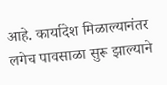आहे. कार्यादेश मिळाल्यानंतर लगेच पावसाळा सुरू झाल्याने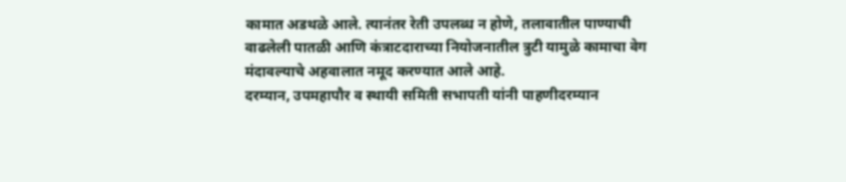कामात अडथळे आले. त्यानंतर रेती उपलब्ध न होणे, तलावातील पाण्याची वाढलेली पातळी आणि कंत्राटदाराच्या नियोजनातील त्रुटी यामुळे कामाचा वेग मंदावल्याचे अहवालात नमूद करण्यात आले आहे.
दरम्यान, उपमहापौर व स्थायी समिती सभापती यांनी पाहणीदरम्यान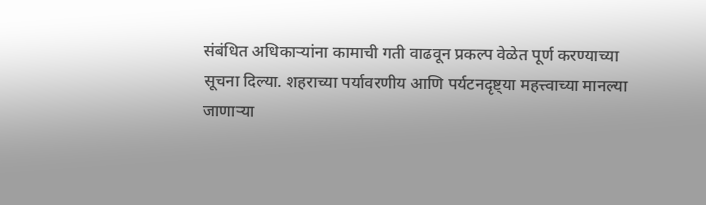संबंधित अधिकार्‍यांना कामाची गती वाढवून प्रकल्प वेळेत पूर्ण करण्याच्या सूचना दिल्या. शहराच्या पर्यावरणीय आणि पर्यटनदृष्ट्या महत्त्वाच्या मानल्या जाणार्‍या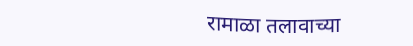रामाळा तलावाच्या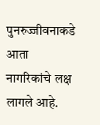पुनरुज्जीवनाकडे आता नागरिकांचे लक्ष लागले आहे.